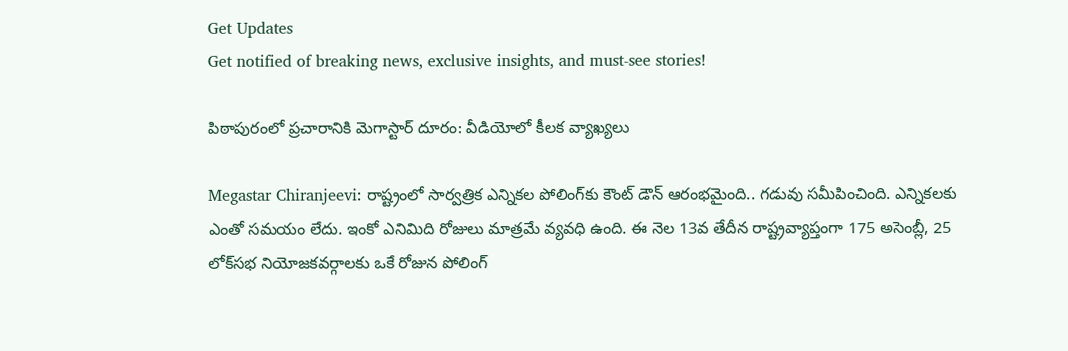Get Updates
Get notified of breaking news, exclusive insights, and must-see stories!

పిఠాపురంలో ప్రచారానికి మెగాస్టార్ దూరం: వీడియోలో కీలక వ్యాఖ్యలు

Megastar Chiranjeevi: రాష్ట్రంలో సార్వత్రిక ఎన్నికల పోలింగ్‌కు కౌంట్ డౌన్ ఆరంభమైంది.. గడువు సమీపించింది. ఎన్నికలకు ఎంతో సమయం లేదు. ఇంకో ఎనిమిది రోజులు మాత్రమే వ్యవధి ఉంది. ఈ నెల 13వ తేదీన రాష్ట్రవ్యాప్తంగా 175 అసెంబ్లీ, 25 లోక్‌సభ నియోజకవర్గాలకు ఒకే రోజున పోలింగ్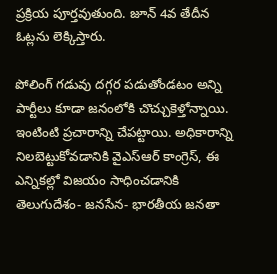ప్రక్రియ పూర్తవుతుంది. జూన్ 4వ తేదీన ఓట్లను లెక్కిస్తారు.

పోలింగ్ గడువు దగ్గర పడుతోండటం అన్ని పార్టీలు కూడా జనంలోకి చొచ్చుకెళ్తోన్నాయి. ఇంటింటి ప్రచారాన్ని చేపట్టాయి. అధికారాన్ని నిలబెట్టుకోవడానికి వైఎస్ఆర్ కాంగ్రెస్, ఈ ఎన్నికల్లో విజయం సాధించడానికి తెలుగుదేశం- జనసేన- భారతీయ జనతా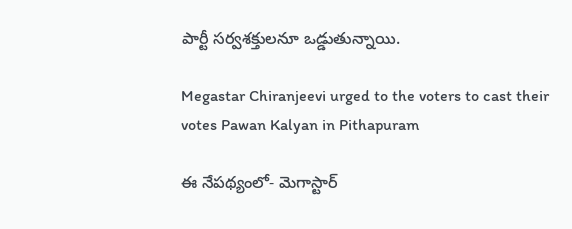పార్టీ సర్వశక్తులనూ ఒడ్డుతున్నాయి.

Megastar Chiranjeevi urged to the voters to cast their votes Pawan Kalyan in Pithapuram

ఈ నేపథ్యంలో- మెగాస్టార్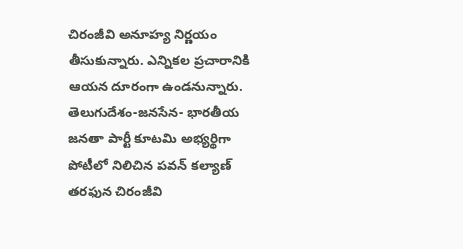చిరంజీవి అనూహ్య నిర్ణయం తీసుకున్నారు. ఎన్నికల ప్రచారానికి ఆయన దూరంగా ఉండనున్నారు. తెలుగుదేశం-జనసేన- భారతీయ జనతా పార్టీ కూటమి అభ్యర్థిగా పోటీలో నిలిచిన పవన్ కల్యాణ్ తరఫున చిరంజీవి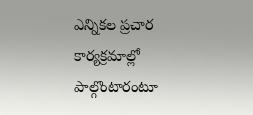ఎన్నికల ప్రచార కార్యక్రమాల్లో పాల్గొంటారంటూ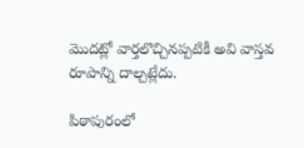మొదట్లో వార్తలొచ్చినప్పటికీ అవి వాస్తవ రూపాన్ని దాల్చట్లేదు.

పిఠాపురంలో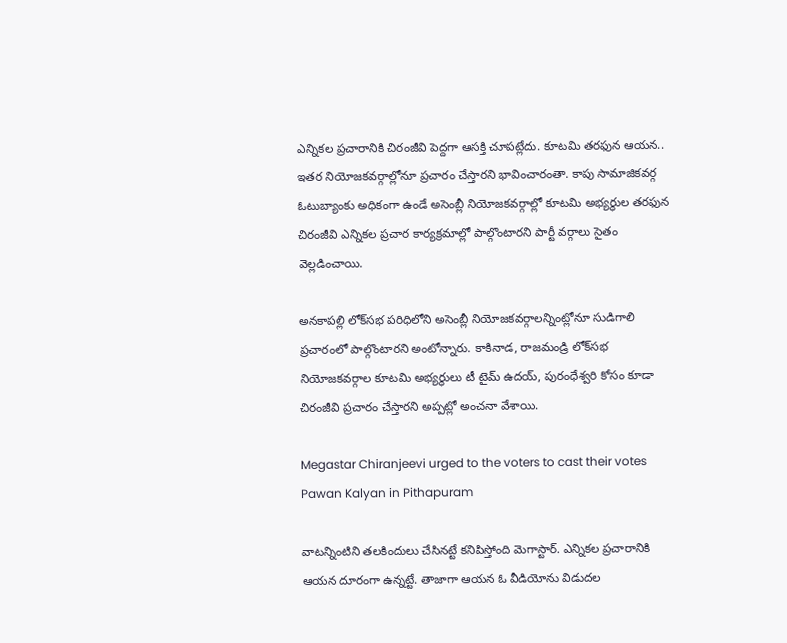ఎన్నికల ప్రచారానికి చిరంజీవి పెద్దగా ఆసక్తి చూపట్లేదు. కూటమి తరఫున ఆయన.. ఇతర నియోజకవర్గాల్లోనూ ప్రచారం చేస్తారని భావించారంతా. కాపు సామాజికవర్గ ఓటుబ్యాంకు అధికంగా ఉండే అసెంబ్లీ నియోజకవర్గాల్లో కూటమి అభ్యర్థుల తరఫున చిరంజీవి ఎన్నికల ప్రచార కార్యక్రమాల్లో పాల్గొంటారని పార్టీ వర్గాలు సైతం వెల్లడించాయి.

అనకాపల్లి లోక్‌సభ పరిధిలోని అసెంబ్లీ నియోజకవర్గాలన్నింట్లోనూ సుడిగాలి ప్రచారంలో పాల్గొంటారని అంటోన్నారు. కాకినాడ, రాజమండ్రి లోక్‌సభ నియోజకవర్గాల కూటమి అభ్యర్థులు టీ టైమ్ ఉదయ్, పురంధేశ్వరి కోసం కూడా చిరంజీవి ప్రచారం చేస్తారని అప్పట్లో అంచనా వేశాయి.

Megastar Chiranjeevi urged to the voters to cast their votes Pawan Kalyan in Pithapuram

వాటన్నింటిని తలకిందులు చేసినట్టే కనిపిస్తోంది మెగాస్టార్. ఎన్నికల ప్రచారానికి ఆయన దూరంగా ఉన్నట్టే. తాజాగా ఆయన ఓ వీడియోను విడుదల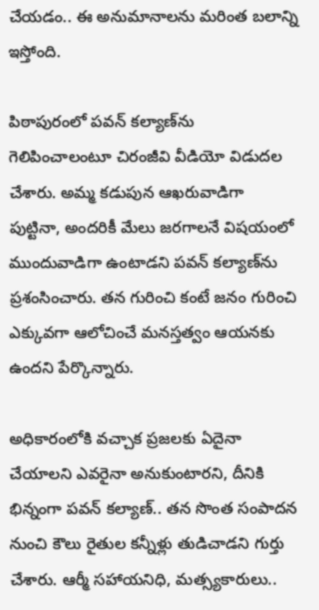చేయడం.. ఈ అనుమానాలను మరింత బలాన్ని ఇస్తోంది.

పిఠాపురంలో పవన్ కల్యాణ్‌ను గెలిపించాలంటూ చిరంజీవి వీడియో విడుదల చేశారు. అమ్మ కడుపున ఆఖరువాడిగా పుట్టినా, అందరికీ మేలు జరగాలనే విషయంలో ముందువాడిగా ఉంటాడని పవన్ కల్యాణ్‌ను ప్రశంసించారు. తన గురించి కంటే జనం గురించి ఎక్కువగా ఆలోచించే మనస్తత్వం ఆయనకు ఉందని పేర్కొన్నారు.

అధికారంలోకి వచ్చాక ప్రజలకు ఏదైనా చేయాలని ఎవరైనా అనుకుంటారని, దీనికి భిన్నంగా పవన్ కల్యాణ్.. తన సొంత సంపాదన నుంచి కౌలు రైతుల కన్నీళ్లు తుడిచాడని గుర్తు చేశారు. ఆర్మీ సహాయనిధి, మత్స్యకారులు..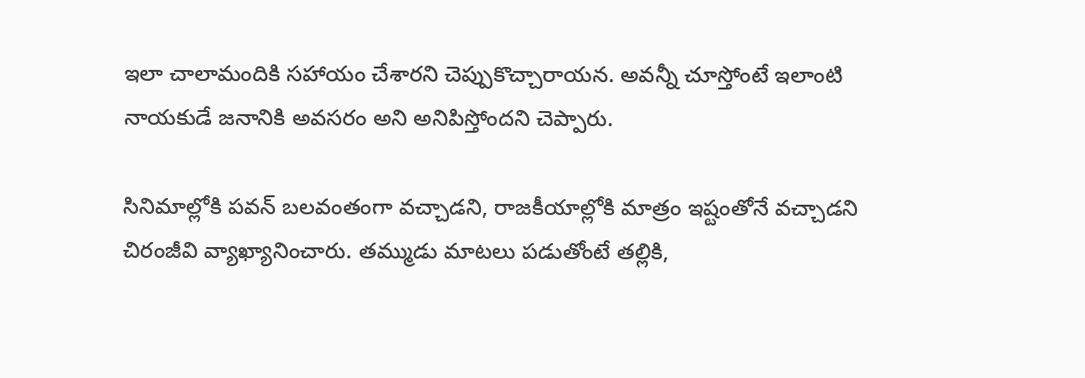ఇలా చాలామందికి సహాయం చేశారని చెప్పుకొచ్చారాయన. అవన్నీ చూస్తోంటే ఇలాంటి నాయకుడే జనానికి అవసరం అని అనిపిస్తోందని చెప్పారు.

సినిమాల్లోకి పవన్ బలవంతంగా వచ్చాడని, రాజకీయాల్లోకి మాత్రం ఇష్టంతోనే వచ్చాడని చిరంజీవి వ్యాఖ్యానించారు. తమ్ముడు మాటలు పడుతోంటే తల్లికి,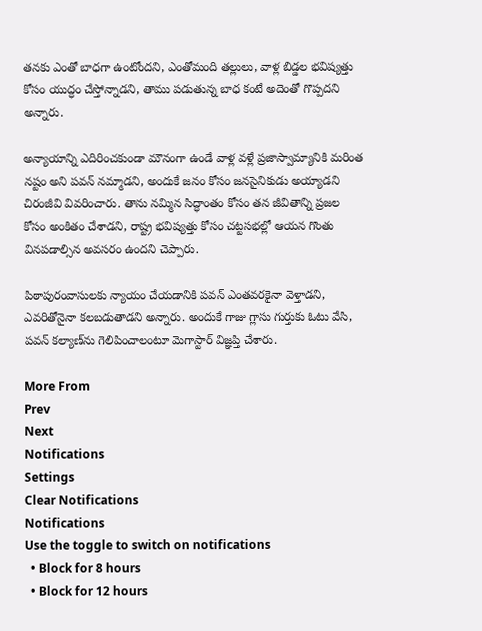తనకు ఎంతో బాధగా ఉంటోందని, ఎంతోమంది తల్లులు, వాళ్ల బిడ్డల భవిష్యత్తు కోసం యుద్ధం చేస్తోన్నాడని, తాము పడుతున్న బాధ కంటే అదెంతో గొప్పదని అన్నారు.

అన్యాయాన్ని ఎదిరించకుండా మౌనంగా ఉండే వాళ్ల వళ్లే ప్రజాస్వామ్యానికి మరింత నష్టం అని పవన్ నమ్మాడని, అందుకే జనం కోసం జనసైనికుడు అయ్యాడని చిరంజీవి వివరించారు. తాను నమ్మిన సిద్ధాంతం కోసం తన జీవితాన్ని ప్రజల కోసం అంకితం చేశాడని, రాష్ట్ర భవిష్యత్తు కోసం చట్టసభల్లో ఆయన గొంతు వినపడాల్సిన అవసరం ఉందని చెప్పారు.

పిఠాపురంవాసులకు న్యాయం చేయడానికి పవన్ ఎంతవరకైనా వెళ్తాడని, ఎవరితోనైనా కలబడుతాడని అన్నారు. అందుకే గాజు గ్లాసు గుర్తుకు ఓటు వేసి, పవన్ కల్యాణ్‌ను గెలిపించాలంటూ మెగాస్టార్ విజ్ఞప్తి చేశారు.

More From
Prev
Next
Notifications
Settings
Clear Notifications
Notifications
Use the toggle to switch on notifications
  • Block for 8 hours
  • Block for 12 hours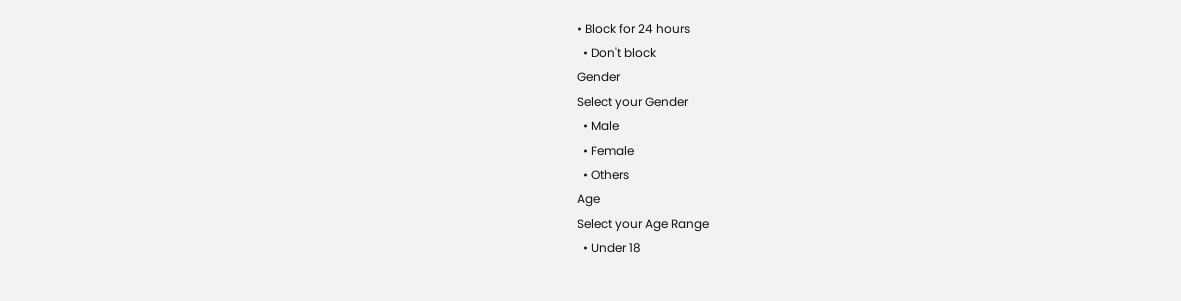• Block for 24 hours
  • Don't block
Gender
Select your Gender
  • Male
  • Female
  • Others
Age
Select your Age Range
  • Under 18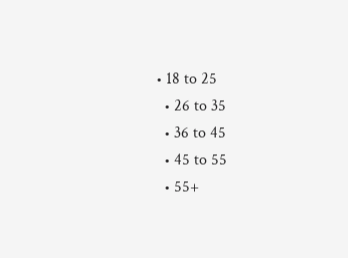• 18 to 25
  • 26 to 35
  • 36 to 45
  • 45 to 55
  • 55+